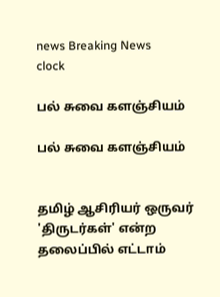news Breaking News
clock

பல் சுவை களஞ்சியம்

பல் சுவை களஞ்சியம்


தமிழ் ஆசிரியர் ஒருவர் 'திருடர்கள்' என்ற தலைப்பில் எட்டாம்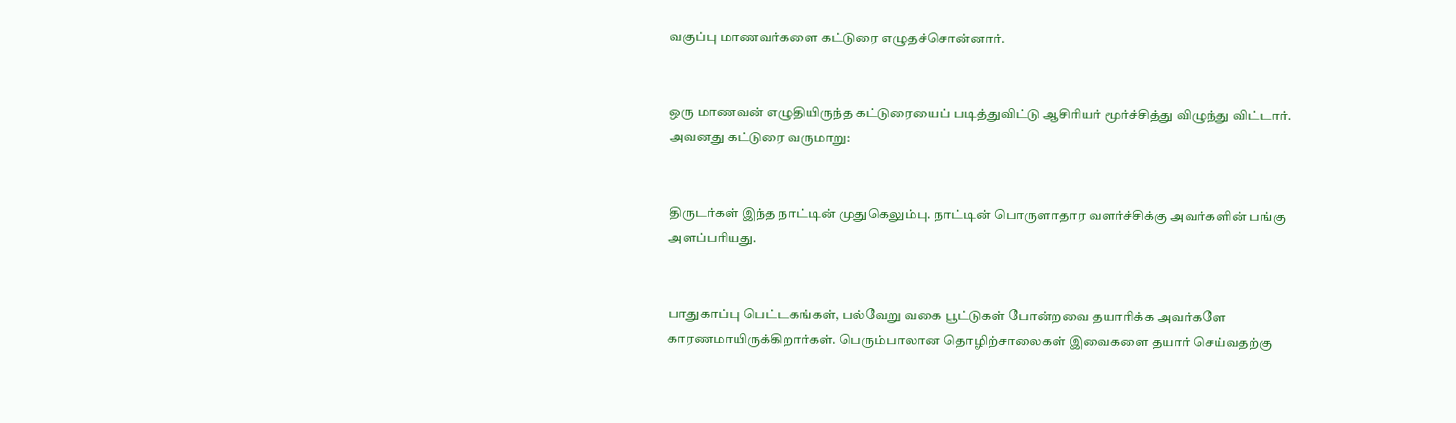வகுப்பு மாணவர்களை கட்டுரை எழுதச்சொன்னார்.


ஒரு மாணவன் எழுதியிருந்த கட்டுரையைப் படித்துவிட்டு ஆசிரியர் மூர்ச்சித்து விழுந்து விட்டார். அவனது கட்டுரை வருமாறு:


திருடர்கள் இந்த நாட்டின் முதுகெலும்பு. நாட்டின் பொருளாதார வளர்ச்சிக்கு அவர்களின் பங்கு அளப்பரியது.


பாதுகாப்பு பெட்டகங்கள், பல்வேறு வகை பூட்டுகள் போன்றவை தயாரிக்க அவர்களே காரணமாயிருக்கிறார்கள். பெரும்பாலான தொழிற்சாலைகள் இவைகளை தயார் செய்வதற்கு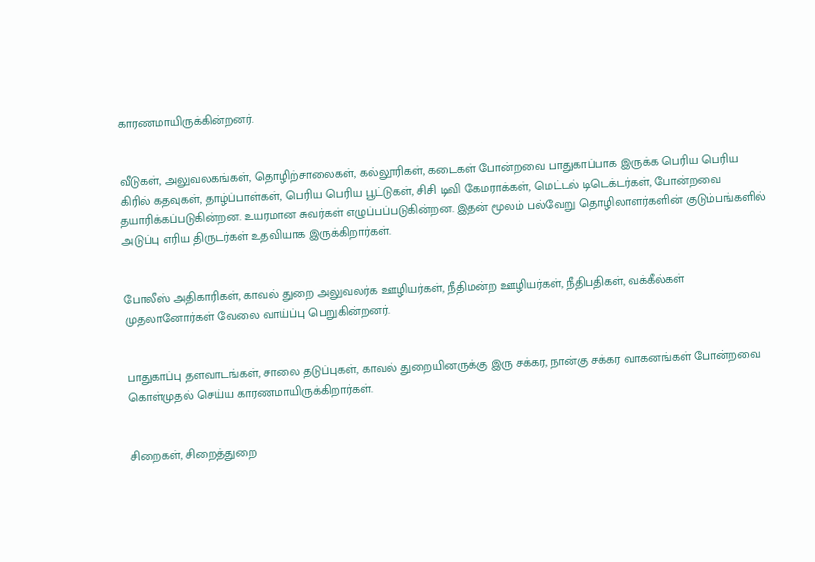காரணமாயிருக்கின்றனர்.


வீடுகள், அலுவலகங்கள், தொழிற்சாலைகள், கல்லூரிகள், கடைகள் போன்றவை பாதுகாப்பாக இருக்க பெரிய பெரிய கிரில் கதவுகள், தாழ்ப்பாள்கள், பெரிய பெரிய பூட்டுகள், சிசி டிவி கேமராக்கள், மெட்டல் டிடெக்டர்கள், போன்றவை தயாரிக்கப்படுகின்றன. உயரமான சுவர்கள் எழுப்பப்படுகின்றன. இதன் மூலம் பல்வேறு தொழிலாளர்களின் குடும்பங்களில் அடுப்பு எரிய திருடர்கள் உதவியாக இருக்கிறார்கள்.


போலீஸ் அதிகாரிகள், காவல் துறை அலுவலர்க ஊழியர்கள், நீதிமன்ற ஊழியர்கள், நீதிபதிகள், வக்கீல்கள் முதலானோர்கள் வேலை வாய்ப்பு பெறுகின்றனர்.


பாதுகாப்பு தளவாடங்கள், சாலை தடுப்புகள், காவல் துறையினருக்கு இரு சக்கர, நான்கு சக்கர வாகனங்கள் போன்றவை கொள்முதல் செய்ய காரணமாயிருக்கிறார்கள்.


சிறைகள், சிறைத்துறை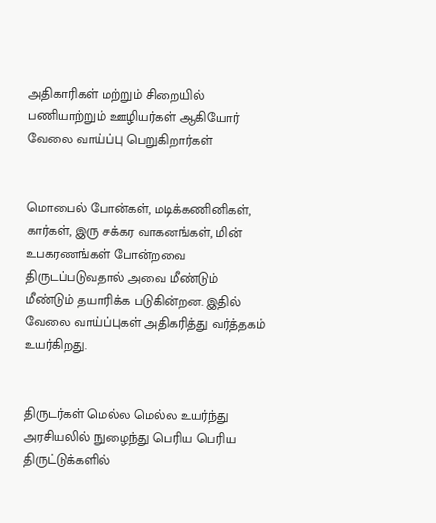அதிகாரிகள் மற்றும் சிறையில் பணியாற்றும் ஊழியர்கள் ஆகியோர் வேலை வாய்ப்பு பெறுகிறார்கள்


மொபைல் போன்கள், மடிக்கணினிகள், கார்கள், இரு சக்கர வாகனங்கள், மின் உபகரணங்கள் போன்றவை திருடப்படுவதால் அவை மீண்டும் மீண்டும் தயாரிக்க படுகின்றன. இதில் வேலை வாய்ப்புகள் அதிகரித்து வர்த்தகம் உயர்கிறது.


திருடர்கள் மெல்ல மெல்ல உயர்ந்து அரசியலில் நுழைந்து பெரிய பெரிய திருட்டுக்களில்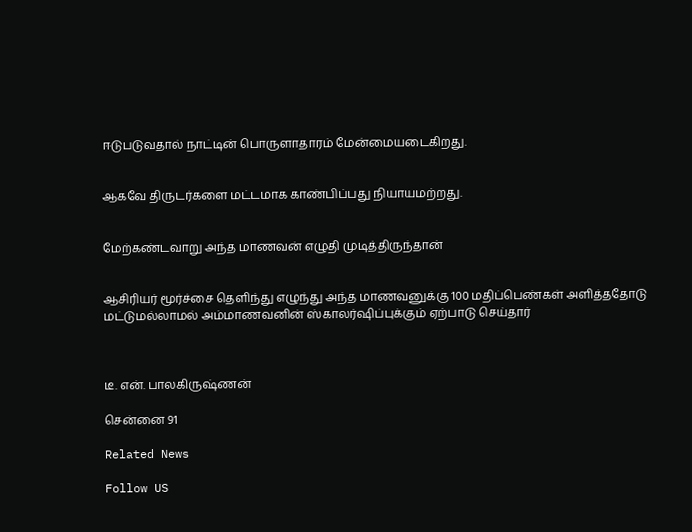ஈடுபடுவதால் நாட்டின் பொருளாதாரம் மேன்மையடைகிறது.


ஆகவே திருடர்களை மட்டமாக காண்பிப்பது நியாயமற்றது.


மேற்கண்டவாறு அந்த மாணவன் எழுதி முடித்திருந்தான்


ஆசிரியர் மூர்ச்சை தெளிந்து எழுந்து அந்த மாணவனுக்கு 100 மதிப்பெண்கள் அளித்ததோடு மட்டுமல்லாமல் அம்மாணவனின் ஸ்காலர்ஷிப்புக்கும் ஏற்பாடு செய்தார்



டீ. என். பாலகிருஷ்ணன்

சென்னை 91

Related News

Follow US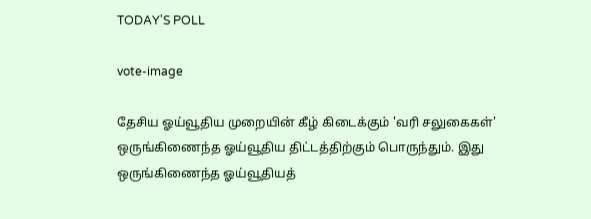TODAY'S POLL

vote-image

தேசிய ஓய்வூதிய முறையின் கீழ் கிடைக்கும் 'வரி சலுகைகள்' ஒருங்கிணைந்த ஓய்வூதிய திட்டத்திற்கும் பொருந்தும். இது ஒருங்கிணைந்த ஓய்வூதியத்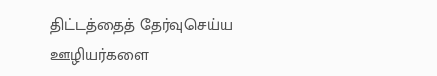திட்டத்தைத் தேர்வுசெய்ய ஊழியர்களை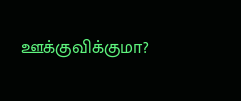ஊக்குவிக்குமா?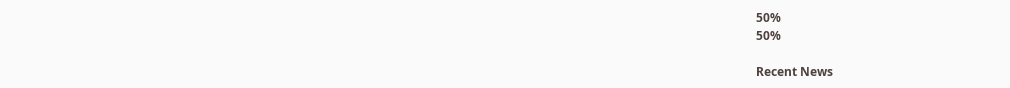50%
50%

Recent News